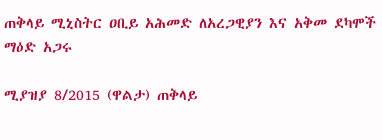ጠቅላይ ሚኒስትር ዐቢይ አሕመድ ለአረጋዊያን እና አቅመ ደካሞች ማዕድ አጋሩ

ሚያዝያ 8/2015 (ዋልታ) ጠቅላይ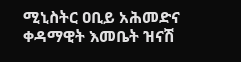ሚኒስትር ዐቢይ አሕመድና ቀዳማዊት እመቤት ዝናሽ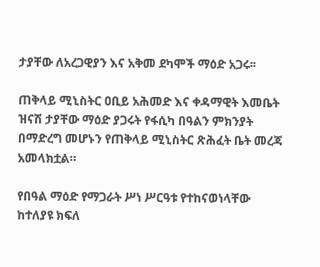ታያቸው ለአረጋዊያን እና አቅመ ደካሞች ማዕድ አጋሩ፡፡

ጠቅላይ ሚኒስትር ዐቢይ አሕመድ እና ቀዳማዊት እመቤት ዝናሽ ታያቸው ማዕድ ያጋሩት የፋሲካ በዓልን ምክንያት በማድረግ መሆኑን የጠቅላይ ሚኒስትር ጽሕፈት ቤት መረጃ አመላክቷል።

የበዓል ማዕድ የማጋራት ሥነ ሥርዓቱ የተከናወነላቸው ከተለያዩ ክፍለ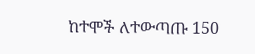ከተሞች ለተውጣጡ 150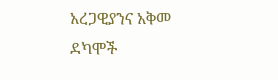አረጋዊያንና አቅመ ደካሞች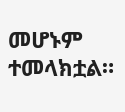መሆኑም ተመላክቷል።